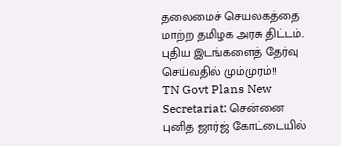தலைமைச் செயலகத்தை மாற்ற தமிழக அரசு திட்டம்.. புதிய இடங்களைத் தேர்வு செய்வதில் மும்முரம்!!
TN Govt Plans New Secretariat: சென்னை புனித ஜார்ஜ் கோட்டையில்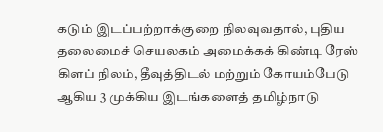கடும் இடப்பற்றாக்குறை நிலவுவதால், புதிய தலைமைச் செயலகம் அமைக்கக் கிண்டி ரேஸ் கிளப் நிலம், தீவுத்திடல் மற்றும் கோயம்பேடு ஆகிய 3 முக்கிய இடங்களைத் தமிழ்நாடு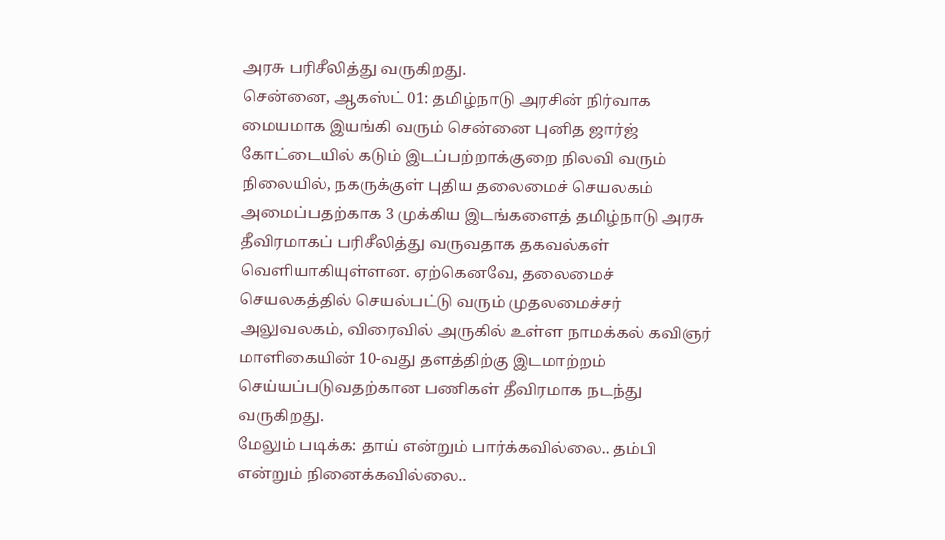அரசு பரிசீலித்து வருகிறது.
சென்னை, ஆகஸ்ட் 01: தமிழ்நாடு அரசின் நிர்வாக மையமாக இயங்கி வரும் சென்னை புனித ஜார்ஜ் கோட்டையில் கடும் இடப்பற்றாக்குறை நிலவி வரும் நிலையில், நகருக்குள் புதிய தலைமைச் செயலகம் அமைப்பதற்காக 3 முக்கிய இடங்களைத் தமிழ்நாடு அரசு தீவிரமாகப் பரிசீலித்து வருவதாக தகவல்கள் வெளியாகியுள்ளன. ஏற்கெனவே, தலைமைச் செயலகத்தில் செயல்பட்டு வரும் முதலமைச்சர் அலுவலகம், விரைவில் அருகில் உள்ள நாமக்கல் கவிஞர் மாளிகையின் 10-வது தளத்திற்கு இடமாற்றம் செய்யப்படுவதற்கான பணிகள் தீவிரமாக நடந்து வருகிறது.
மேலும் படிக்க: தாய் என்றும் பார்க்கவில்லை.. தம்பி என்றும் நினைக்கவில்லை..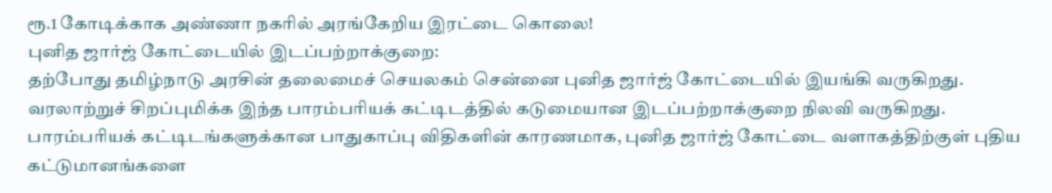ரூ.1 கோடிக்காக அண்ணா நகரில் அரங்கேறிய இரட்டை கொலை!
புனித ஜார்ஜ் கோட்டையில் இடப்பற்றாக்குறை:
தற்போது தமிழ்நாடு அரசின் தலைமைச் செயலகம் சென்னை புனித ஜார்ஜ் கோட்டையில் இயங்கி வருகிறது. வரலாற்றுச் சிறப்புமிக்க இந்த பாரம்பரியக் கட்டிடத்தில் கடுமையான இடப்பற்றாக்குறை நிலவி வருகிறது. பாரம்பரியக் கட்டிடங்களுக்கான பாதுகாப்பு விதிகளின் காரணமாக, புனித ஜார்ஜ் கோட்டை வளாகத்திற்குள் புதிய கட்டுமானங்களை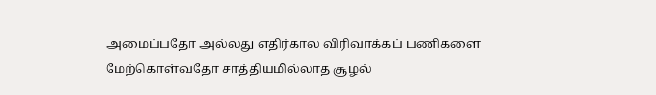அமைப்பதோ அல்லது எதிர்கால விரிவாக்கப் பணிகளை மேற்கொள்வதோ சாத்தியமில்லாத சூழல்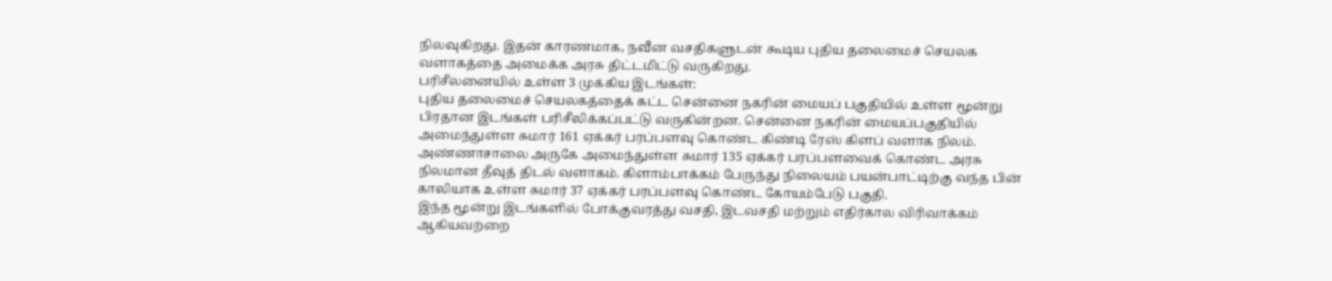நிலவுகிறது. இதன் காரணமாக, நவீன வசதிகளுடன் கூடிய புதிய தலைமைச் செயலக வளாகத்தை அமைக்க அரசு திட்டமிட்டு வருகிறது.
பரிசீலனையில் உள்ள 3 முக்கிய இடங்கள்:
புதிய தலைமைச் செயலகத்தைக் கட்ட சென்னை நகரின் மையப் பகுதியில் உள்ள மூன்று பிரதான இடங்கள் பரிசீலிக்கப்பட்டு வருகின்றன. சென்னை நகரின் மையப்பகுதியில் அமைந்துள்ள சுமார் 161 ஏக்கர் பரப்பளவு கொண்ட கிண்டி ரேஸ் கிளப் வளாக நிலம். அண்ணாசாலை அருகே அமைந்துள்ள சுமார் 135 ஏக்கர் பரப்பளவைக் கொண்ட அரசு நிலமான தீவுத் திடல் வளாகம். கிளாம்பாக்கம் பேருந்து நிலையம் பயன்பாட்டிற்கு வந்த பின் காலியாக உள்ள சுமார் 37 ஏக்கர் பரப்பளவு கொண்ட கோயம்பேடு பகுதி.
இந்த மூன்று இடங்களில் போக்குவரத்து வசதி, இடவசதி மற்றும் எதிர்கால விரிவாக்கம் ஆகியவற்றை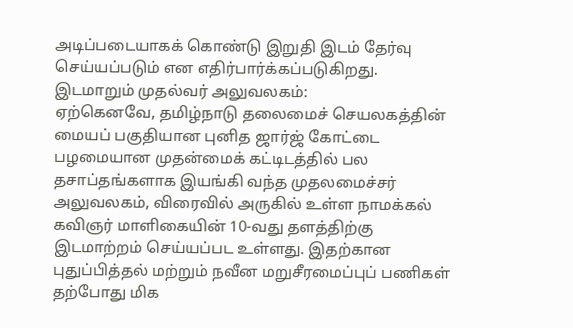அடிப்படையாகக் கொண்டு இறுதி இடம் தேர்வு செய்யப்படும் என எதிர்பார்க்கப்படுகிறது.
இடமாறும் முதல்வர் அலுவலகம்:
ஏற்கெனவே, தமிழ்நாடு தலைமைச் செயலகத்தின் மையப் பகுதியான புனித ஜார்ஜ் கோட்டை பழமையான முதன்மைக் கட்டிடத்தில் பல தசாப்தங்களாக இயங்கி வந்த முதலமைச்சர் அலுவலகம், விரைவில் அருகில் உள்ள நாமக்கல் கவிஞர் மாளிகையின் 10-வது தளத்திற்கு இடமாற்றம் செய்யப்பட உள்ளது. இதற்கான புதுப்பித்தல் மற்றும் நவீன மறுசீரமைப்புப் பணிகள் தற்போது மிக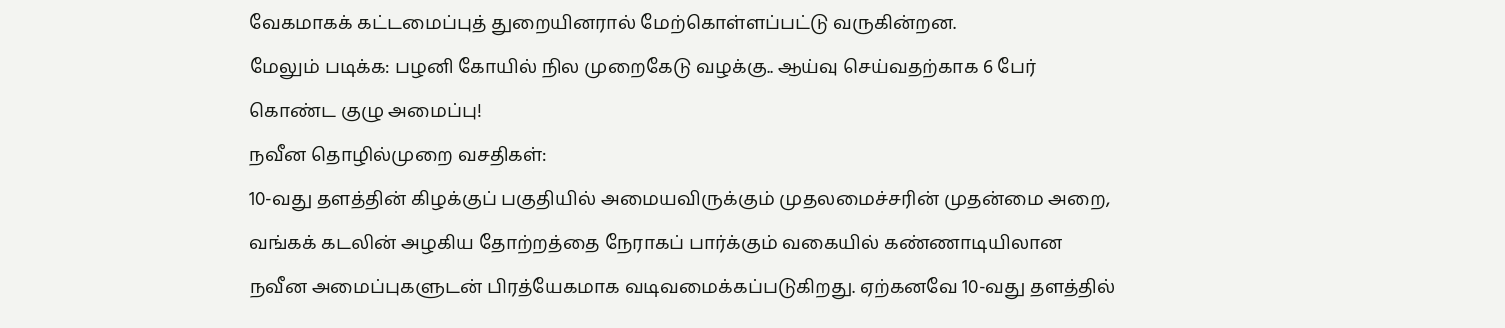வேகமாகக் கட்டமைப்புத் துறையினரால் மேற்கொள்ளப்பட்டு வருகின்றன.
மேலும் படிக்க: பழனி கோயில் நில முறைகேடு வழக்கு.. ஆய்வு செய்வதற்காக 6 பேர் கொண்ட குழு அமைப்பு!
நவீன தொழில்முறை வசதிகள்:
10-வது தளத்தின் கிழக்குப் பகுதியில் அமையவிருக்கும் முதலமைச்சரின் முதன்மை அறை, வங்கக் கடலின் அழகிய தோற்றத்தை நேராகப் பார்க்கும் வகையில் கண்ணாடியிலான நவீன அமைப்புகளுடன் பிரத்யேகமாக வடிவமைக்கப்படுகிறது. ஏற்கனவே 10-வது தளத்தில்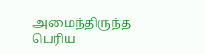அமைந்திருந்த பெரிய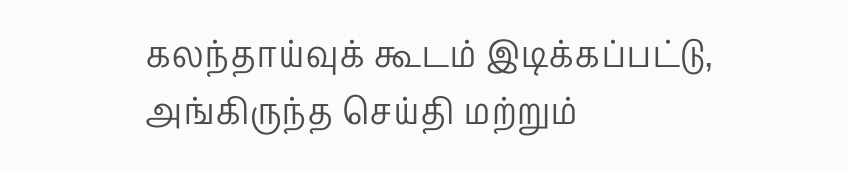கலந்தாய்வுக் கூடம் இடிக்கப்பட்டு, அங்கிருந்த செய்தி மற்றும்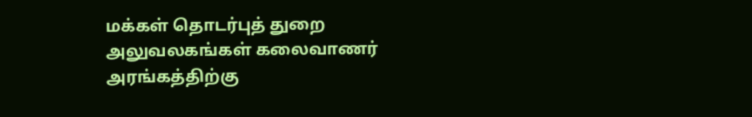மக்கள் தொடர்புத் துறை அலுவலகங்கள் கலைவாணர் அரங்கத்திற்கு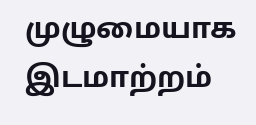முழுமையாக இடமாற்றம்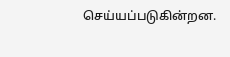செய்யப்படுகின்றன.